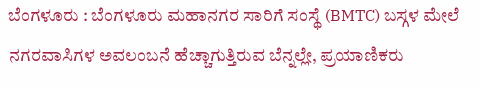ಬೆಂಗಳೂರು : ಬೆಂಗಳೂರು ಮಹಾನಗರ ಸಾರಿಗೆ ಸಂಸ್ಥೆ (BMTC) ಬಸ್ಗಳ ಮೇಲೆ ನಗರವಾಸಿಗಳ ಅವಲಂಬನೆ ಹೆಚ್ಚಾಗುತ್ತಿರುವ ಬೆನ್ನಲ್ಲೇ, ಪ್ರಯಾಣಿಕರು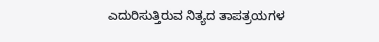ಎದುರಿಸುತ್ತಿರುವ ನಿತ್ಯದ ತಾಪತ್ರಯಗಳ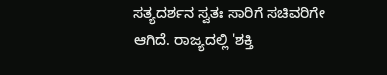ಸತ್ಯದರ್ಶನ ಸ್ವತಃ ಸಾರಿಗೆ ಸಚಿವರಿಗೇ ಆಗಿದೆ. ರಾಜ್ಯದಲ್ಲಿ 'ಶಕ್ತಿ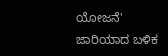ಯೋಜನೆ' ಜಾರಿಯಾದ ಬಳಿಕ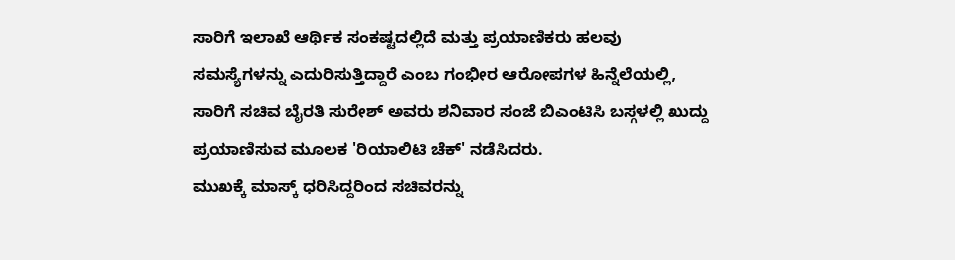ಸಾರಿಗೆ ಇಲಾಖೆ ಆರ್ಥಿಕ ಸಂಕಷ್ಟದಲ್ಲಿದೆ ಮತ್ತು ಪ್ರಯಾಣಿಕರು ಹಲವು ಸಮಸ್ಯೆಗಳನ್ನು ಎದುರಿಸುತ್ತಿದ್ದಾರೆ ಎಂಬ ಗಂಭೀರ ಆರೋಪಗಳ ಹಿನ್ನೆಲೆಯಲ್ಲಿ, ಸಾರಿಗೆ ಸಚಿವ ಬೈರತಿ ಸುರೇಶ್ ಅವರು ಶನಿವಾರ ಸಂಜೆ ಬಿಎಂಟಿಸಿ ಬಸ್ಗಳಲ್ಲಿ ಖುದ್ದು ಪ್ರಯಾಣಿಸುವ ಮೂಲಕ 'ರಿಯಾಲಿಟಿ ಚೆಕ್' ನಡೆಸಿದರು.
ಮುಖಕ್ಕೆ ಮಾಸ್ಕ್ ಧರಿಸಿದ್ದರಿಂದ ಸಚಿವರನ್ನು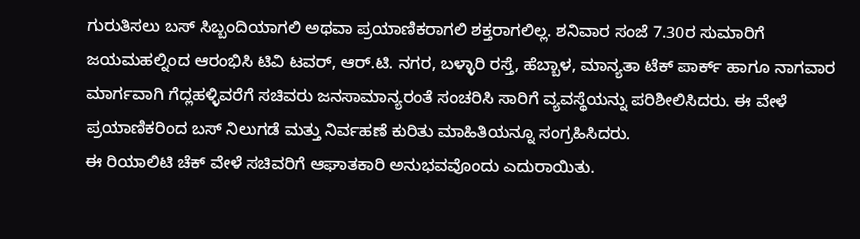ಗುರುತಿಸಲು ಬಸ್ ಸಿಬ್ಬಂದಿಯಾಗಲಿ ಅಥವಾ ಪ್ರಯಾಣಿಕರಾಗಲಿ ಶಕ್ತರಾಗಲಿಲ್ಲ. ಶನಿವಾರ ಸಂಜೆ 7.30ರ ಸುಮಾರಿಗೆ ಜಯಮಹಲ್ನಿಂದ ಆರಂಭಿಸಿ ಟಿವಿ ಟವರ್, ಆರ್.ಟಿ. ನಗರ, ಬಳ್ಳಾರಿ ರಸ್ತೆ, ಹೆಬ್ಬಾಳ, ಮಾನ್ಯತಾ ಟೆಕ್ ಪಾರ್ಕ್ ಹಾಗೂ ನಾಗವಾರ ಮಾರ್ಗವಾಗಿ ಗೆದ್ಲಹಳ್ಳಿವರೆಗೆ ಸಚಿವರು ಜನಸಾಮಾನ್ಯರಂತೆ ಸಂಚರಿಸಿ ಸಾರಿಗೆ ವ್ಯವಸ್ಥೆಯನ್ನು ಪರಿಶೀಲಿಸಿದರು. ಈ ವೇಳೆ ಪ್ರಯಾಣಿಕರಿಂದ ಬಸ್ ನಿಲುಗಡೆ ಮತ್ತು ನಿರ್ವಹಣೆ ಕುರಿತು ಮಾಹಿತಿಯನ್ನೂ ಸಂಗ್ರಹಿಸಿದರು.
ಈ ರಿಯಾಲಿಟಿ ಚೆಕ್ ವೇಳೆ ಸಚಿವರಿಗೆ ಆಘಾತಕಾರಿ ಅನುಭವವೊಂದು ಎದುರಾಯಿತು.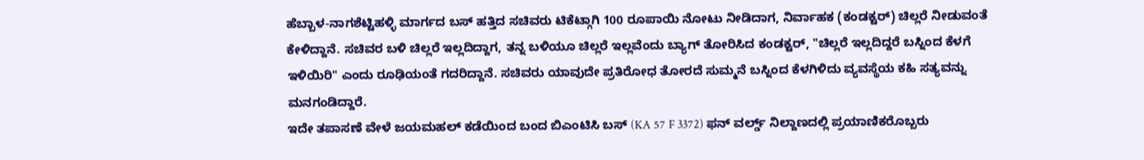ಹೆಬ್ಬಾಳ-ನಾಗಶೆಟ್ಟಿಹಳ್ಳಿ ಮಾರ್ಗದ ಬಸ್ ಹತ್ತಿದ ಸಚಿವರು ಟಿಕೆಟ್ಗಾಗಿ 100 ರೂಪಾಯಿ ನೋಟು ನೀಡಿದಾಗ, ನಿರ್ವಾಹಕ (ಕಂಡಕ್ಟರ್) ಚಿಲ್ಲರೆ ನೀಡುವಂತೆ ಕೇಳಿದ್ದಾನೆ. ಸಚಿವರ ಬಳಿ ಚಿಲ್ಲರೆ ಇಲ್ಲದಿದ್ದಾಗ, ತನ್ನ ಬಳಿಯೂ ಚಿಲ್ಲರೆ ಇಲ್ಲವೆಂದು ಬ್ಯಾಗ್ ತೋರಿಸಿದ ಕಂಡಕ್ಟರ್, "ಚಿಲ್ಲರೆ ಇಲ್ಲದಿದ್ದರೆ ಬಸ್ನಿಂದ ಕೆಳಗೆ ಇಳಿಯಿರಿ" ಎಂದು ರೂಢಿಯಂತೆ ಗದರಿದ್ದಾನೆ. ಸಚಿವರು ಯಾವುದೇ ಪ್ರತಿರೋಧ ತೋರದೆ ಸುಮ್ಮನೆ ಬಸ್ನಿಂದ ಕೆಳಗಿಳಿದು ವ್ಯವಸ್ಥೆಯ ಕಹಿ ಸತ್ಯವನ್ನು ಮನಗಂಡಿದ್ದಾರೆ.
ಇದೇ ತಪಾಸಣೆ ವೇಳೆ ಜಯಮಹಲ್ ಕಡೆಯಿಂದ ಬಂದ ಬಿಎಂಟಿಸಿ ಬಸ್ (KA 57 F 3372) ಫನ್ ವರ್ಲ್ಡ್ ನಿಲ್ದಾಣದಲ್ಲಿ ಪ್ರಯಾಣಿಕರೊಬ್ಬರು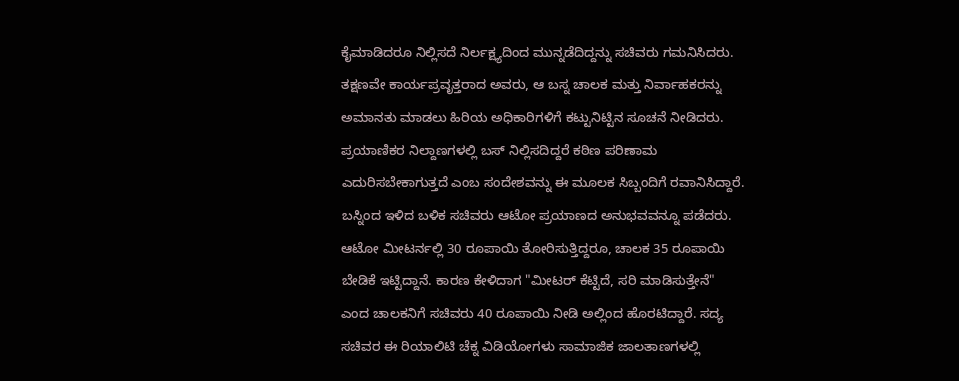ಕೈಮಾಡಿದರೂ ನಿಲ್ಲಿಸದೆ ನಿರ್ಲಕ್ಷ್ಯದಿಂದ ಮುನ್ನಡೆದಿದ್ದನ್ನು ಸಚಿವರು ಗಮನಿಸಿದರು. ತಕ್ಷಣವೇ ಕಾರ್ಯಪ್ರವೃತ್ತರಾದ ಅವರು, ಆ ಬಸ್ನ ಚಾಲಕ ಮತ್ತು ನಿರ್ವಾಹಕರನ್ನು ಅಮಾನತು ಮಾಡಲು ಹಿರಿಯ ಅಧಿಕಾರಿಗಳಿಗೆ ಕಟ್ಟುನಿಟ್ಟಿನ ಸೂಚನೆ ನೀಡಿದರು. ಪ್ರಯಾಣಿಕರ ನಿಲ್ದಾಣಗಳಲ್ಲಿ ಬಸ್ ನಿಲ್ಲಿಸದಿದ್ದರೆ ಕಠಿಣ ಪರಿಣಾಮ ಎದುರಿಸಬೇಕಾಗುತ್ತದೆ ಎಂಬ ಸಂದೇಶವನ್ನು ಈ ಮೂಲಕ ಸಿಬ್ಬಂದಿಗೆ ರವಾನಿಸಿದ್ದಾರೆ.
ಬಸ್ನಿಂದ ಇಳಿದ ಬಳಿಕ ಸಚಿವರು ಆಟೋ ಪ್ರಯಾಣದ ಅನುಭವವನ್ನೂ ಪಡೆದರು. ಆಟೋ ಮೀಟರ್ನಲ್ಲಿ 30 ರೂಪಾಯಿ ತೋರಿಸುತ್ತಿದ್ದರೂ, ಚಾಲಕ 35 ರೂಪಾಯಿ ಬೇಡಿಕೆ ಇಟ್ಟಿದ್ದಾನೆ. ಕಾರಣ ಕೇಳಿದಾಗ "ಮೀಟರ್ ಕೆಟ್ಟಿದೆ, ಸರಿ ಮಾಡಿಸುತ್ತೇನೆ" ಎಂದ ಚಾಲಕನಿಗೆ ಸಚಿವರು 40 ರೂಪಾಯಿ ನೀಡಿ ಅಲ್ಲಿಂದ ಹೊರಟಿದ್ದಾರೆ. ಸದ್ಯ ಸಚಿವರ ಈ ರಿಯಾಲಿಟಿ ಚೆಕ್ನ ವಿಡಿಯೋಗಳು ಸಾಮಾಜಿಕ ಜಾಲತಾಣಗಳಲ್ಲಿ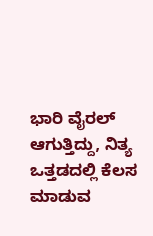ಭಾರಿ ವೈರಲ್ ಆಗುತ್ತಿದ್ದು, ನಿತ್ಯ ಒತ್ತಡದಲ್ಲಿ ಕೆಲಸ ಮಾಡುವ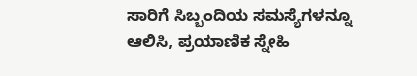ಸಾರಿಗೆ ಸಿಬ್ಬಂದಿಯ ಸಮಸ್ಯೆಗಳನ್ನೂ ಆಲಿಸಿ, ಪ್ರಯಾಣಿಕ ಸ್ನೇಹಿ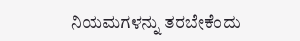ನಿಯಮಗಳನ್ನು ತರಬೇಕೆಂದು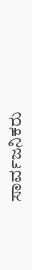ಸಾರ್ವಜನಿಕರು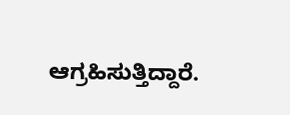ಆಗ್ರಹಿಸುತ್ತಿದ್ದಾರೆ.